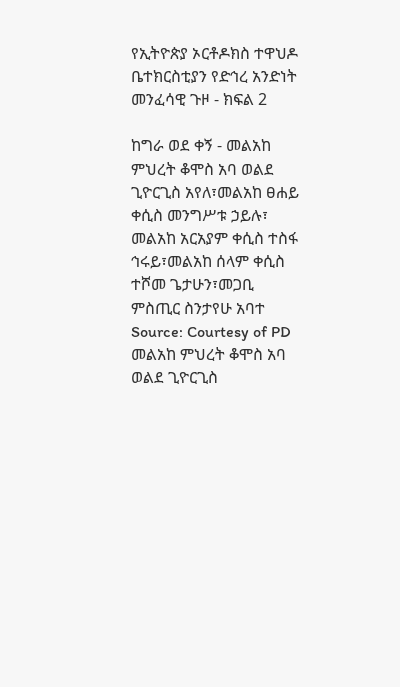የኢትዮጵያ ኦርቶዶክስ ተዋህዶ ቤተክርስቲያን የድኅረ አንድነት መንፈሳዊ ጉዞ - ክፍል 2

ከግራ ወደ ቀኝ - መልአከ ምህረት ቆሞስ አባ ወልደ ጊዮርጊስ አየለ፣መልአከ ፀሐይ ቀሲስ መንግሥቱ ኃይሉ፣ መልአከ አርአያም ቀሲስ ተስፋ ኅሩይ፣መልአከ ሰላም ቀሲስ ተሾመ ጌታሁን፣መጋቢ ምስጢር ስንታየሁ አባተ Source: Courtesy of PD
መልአከ ምህረት ቆሞስ አባ ወልደ ጊዮርጊስ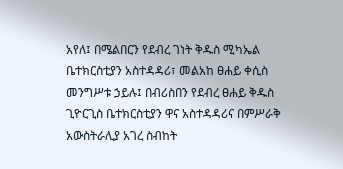አየለ፤ በሜልበርን የደብረ ገነት ቅዱስ ሚካኤል ቤተክርስቲያን አስተዳዳሪ፣ መልአከ ፀሐይ ቀሲስ መንግሥቱ ኃይሉ፤ በብሪስበን የደብረ ፀሐይ ቅዱስ ጊዮርጊስ ቤተክርስቲያን ዋና አስተዳዳሪና በምሥራቅ አውስትራሊያ አገረ ስብከት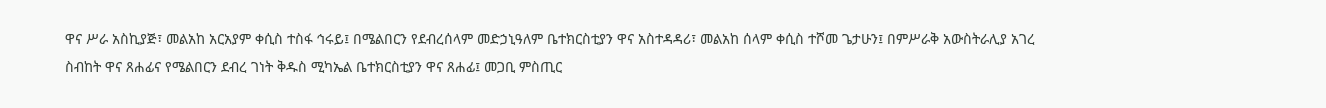ዋና ሥራ አስኪያጅ፣ መልአከ አርአያም ቀሲስ ተስፋ ኅሩይ፤ በሜልበርን የደብረሰላም መድኃኒዓለም ቤተክርስቲያን ዋና አስተዳዳሪ፣ መልአከ ሰላም ቀሲስ ተሾመ ጌታሁን፤ በምሥራቅ አውስትራሊያ አገረ ስብከት ዋና ጸሐፊና የሜልበርን ደብረ ገነት ቅዱስ ሚካኤል ቤተክርስቲያን ዋና ጸሐፊ፤ መጋቢ ምስጢር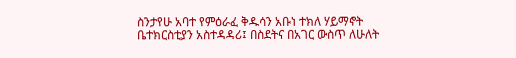ስንታየሁ አባተ የምዕራፈ ቅዱሳን አቡነ ተክለ ሃይማኖት ቤተክርስቲያን አስተዳዳሪ፤ በስደትና በአገር ውስጥ ለሁለት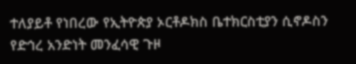ተለያይቶ የነበረው የኢትዮጵያ ኦርቶዶክስ ቤተክርስቲያን ሲኖዶስን የድኅረ አንድነት መንፈሳዊ ጉዞ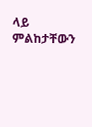ላይ ምልከታቸውን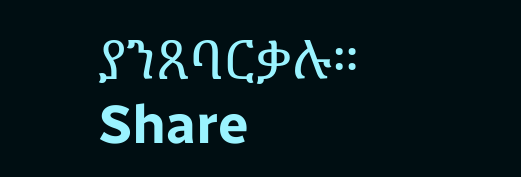ያንጸባርቃሉ።
Share